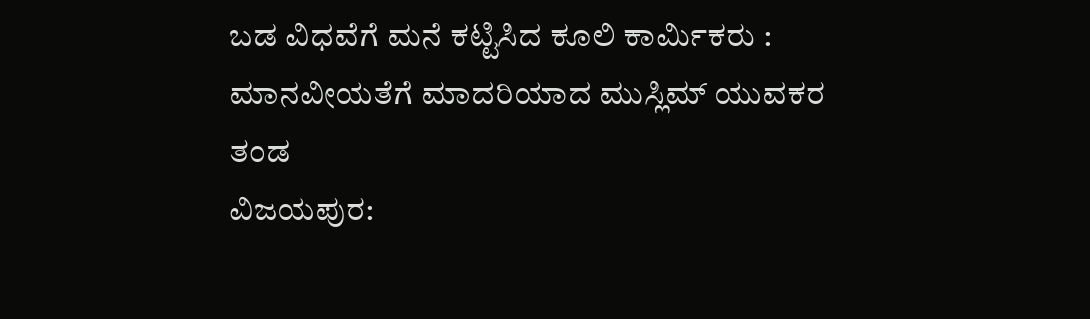ಬಡ ವಿಧವೆಗೆ ಮನೆ ಕಟ್ಟಿಸಿದ ಕೂಲಿ ಕಾರ್ಮಿಕರು : ಮಾನವೀಯತೆಗೆ ಮಾದರಿಯಾದ ಮುಸ್ಲಿಮ್ ಯುವಕರ ತಂಡ
ವಿಜಯಪುರ: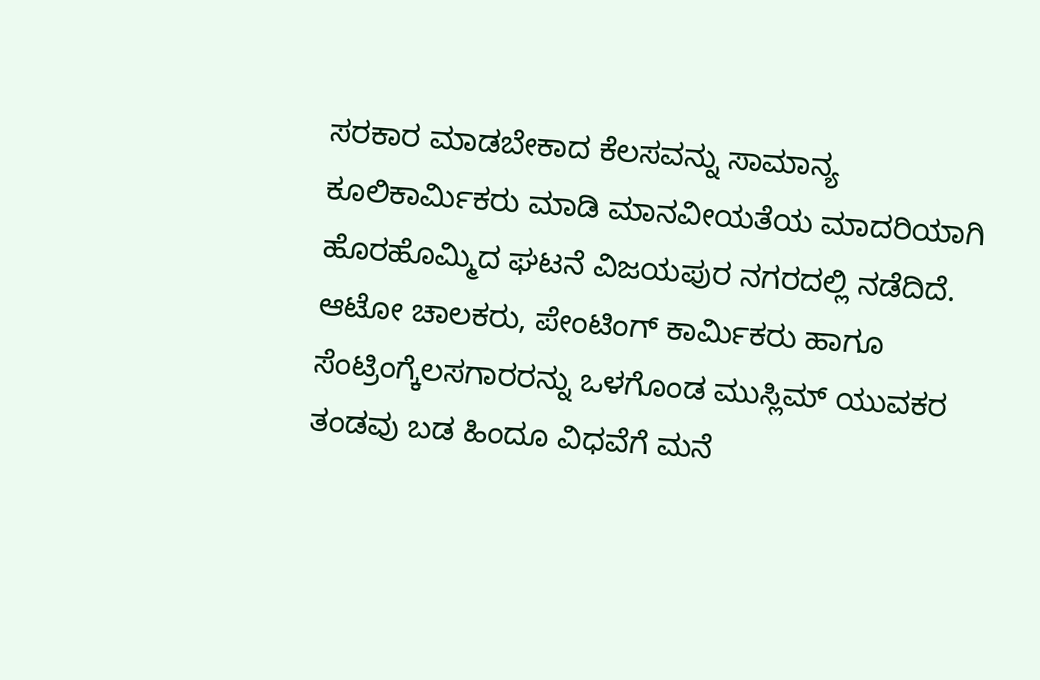ಸರಕಾರ ಮಾಡಬೇಕಾದ ಕೆಲಸವನ್ನು ಸಾಮಾನ್ಯ ಕೂಲಿಕಾರ್ಮಿಕರು ಮಾಡಿ ಮಾನವೀಯತೆಯ ಮಾದರಿಯಾಗಿ ಹೊರಹೊಮ್ಮಿದ ಘಟನೆ ವಿಜಯಪುರ ನಗರದಲ್ಲಿ ನಡೆದಿದೆ. ಆಟೋ ಚಾಲಕರು, ಪೇಂಟಿಂಗ್ ಕಾರ್ಮಿಕರು ಹಾಗೂ ಸೆಂಟ್ರಿಂಗ್ಕೆಲಸಗಾರರನ್ನು ಒಳಗೊಂಡ ಮುಸ್ಲಿಮ್ ಯುವಕರ ತಂಡವು ಬಡ ಹಿಂದೂ ವಿಧವೆಗೆ ಮನೆ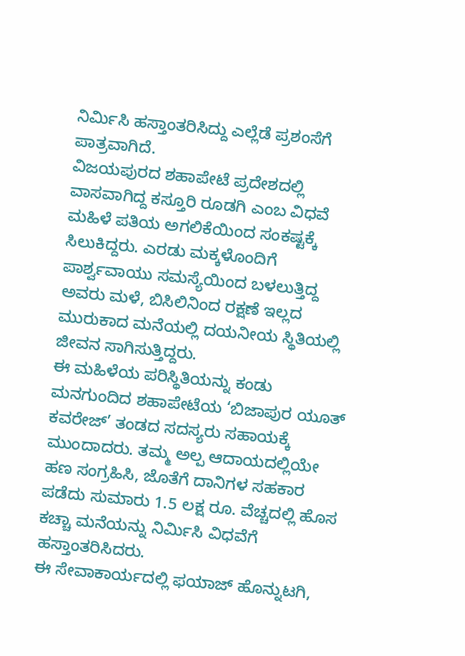ನಿರ್ಮಿಸಿ ಹಸ್ತಾಂತರಿಸಿದ್ದು ಎಲ್ಲೆಡೆ ಪ್ರಶಂಸೆಗೆ ಪಾತ್ರವಾಗಿದೆ.
ವಿಜಯಪುರದ ಶಹಾಪೇಟೆ ಪ್ರದೇಶದಲ್ಲಿ ವಾಸವಾಗಿದ್ದ ಕಸ್ತೂರಿ ರೂಡಗಿ ಎಂಬ ವಿಧವೆ ಮಹಿಳೆ ಪತಿಯ ಅಗಲಿಕೆಯಿಂದ ಸಂಕಷ್ಟಕ್ಕೆ ಸಿಲುಕಿದ್ದರು. ಎರಡು ಮಕ್ಕಳೊಂದಿಗೆ ಪಾರ್ಶ್ವವಾಯು ಸಮಸ್ಯೆಯಿಂದ ಬಳಲುತ್ತಿದ್ದ ಅವರು ಮಳೆ, ಬಿಸಿಲಿನಿಂದ ರಕ್ಷಣೆ ಇಲ್ಲದ ಮುರುಕಾದ ಮನೆಯಲ್ಲಿ ದಯನೀಯ ಸ್ಥಿತಿಯಲ್ಲಿ ಜೀವನ ಸಾಗಿಸುತ್ತಿದ್ದರು.
ಈ ಮಹಿಳೆಯ ಪರಿಸ್ಥಿತಿಯನ್ನು ಕಂಡು ಮನಗುಂದಿದ ಶಹಾಪೇಟೆಯ ‘ಬಿಜಾಪುರ ಯೂತ್ ಕವರೇಜ್’ ತಂಡದ ಸದಸ್ಯರು ಸಹಾಯಕ್ಕೆ ಮುಂದಾದರು. ತಮ್ಮ ಅಲ್ಪ ಆದಾಯದಲ್ಲಿಯೇ ಹಣ ಸಂಗ್ರಹಿಸಿ, ಜೊತೆಗೆ ದಾನಿಗಳ ಸಹಕಾರ ಪಡೆದು ಸುಮಾರು 1.5 ಲಕ್ಷ ರೂ. ವೆಚ್ಚದಲ್ಲಿ ಹೊಸ ಕಚ್ಚಾ ಮನೆಯನ್ನು ನಿರ್ಮಿಸಿ ವಿಧವೆಗೆ ಹಸ್ತಾಂತರಿಸಿದರು.
ಈ ಸೇವಾಕಾರ್ಯದಲ್ಲಿ ಫಯಾಜ್ ಹೊನ್ನುಟಗಿ,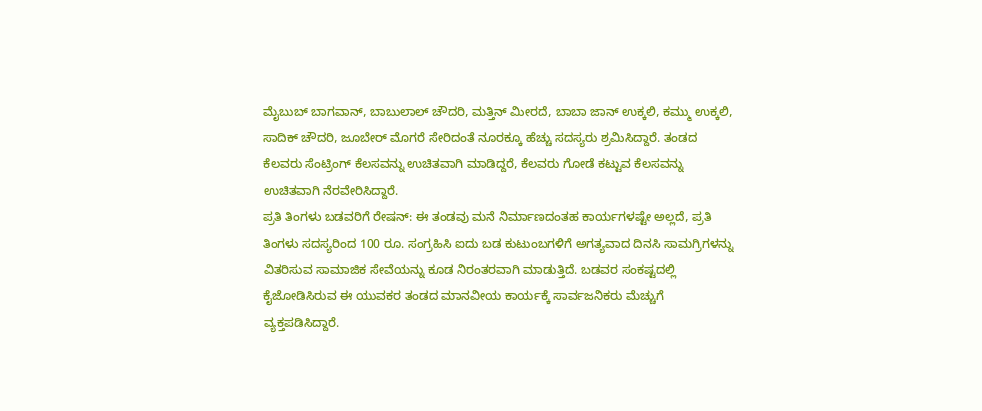ಮೈಬುಬ್ ಬಾಗವಾನ್, ಬಾಬುಲಾಲ್ ಚೌದರಿ, ಮತ್ತಿನ್ ಮೀರದೆ, ಬಾಬಾ ಜಾನ್ ಉಕ್ಕಲಿ, ಕಮ್ಮು ಉಕ್ಕಲಿ, ಸಾದಿಕ್ ಚೌದರಿ, ಜೂಬೇರ್ ಮೊಗರೆ ಸೇರಿದಂತೆ ನೂರಕ್ಕೂ ಹೆಚ್ಚು ಸದಸ್ಯರು ಶ್ರಮಿಸಿದ್ದಾರೆ. ತಂಡದ ಕೆಲವರು ಸೆಂಟ್ರಿಂಗ್ ಕೆಲಸವನ್ನು ಉಚಿತವಾಗಿ ಮಾಡಿದ್ದರೆ, ಕೆಲವರು ಗೋಡೆ ಕಟ್ಟುವ ಕೆಲಸವನ್ನು ಉಚಿತವಾಗಿ ನೆರವೇರಿಸಿದ್ದಾರೆ.
ಪ್ರತಿ ತಿಂಗಳು ಬಡವರಿಗೆ ರೇಷನ್: ಈ ತಂಡವು ಮನೆ ನಿರ್ಮಾಣದಂತಹ ಕಾರ್ಯಗಳಷ್ಟೇ ಅಲ್ಲದೆ, ಪ್ರತಿ ತಿಂಗಳು ಸದಸ್ಯರಿಂದ 100 ರೂ. ಸಂಗ್ರಹಿಸಿ ಐದು ಬಡ ಕುಟುಂಬಗಳಿಗೆ ಅಗತ್ಯವಾದ ದಿನಸಿ ಸಾಮಗ್ರಿಗಳನ್ನು ವಿತರಿಸುವ ಸಾಮಾಜಿಕ ಸೇವೆಯನ್ನು ಕೂಡ ನಿರಂತರವಾಗಿ ಮಾಡುತ್ತಿದೆ. ಬಡವರ ಸಂಕಷ್ಟದಲ್ಲಿ ಕೈಜೋಡಿಸಿರುವ ಈ ಯುವಕರ ತಂಡದ ಮಾನವೀಯ ಕಾರ್ಯಕ್ಕೆ ಸಾರ್ವಜನಿಕರು ಮೆಚ್ಚುಗೆ ವ್ಯಕ್ತಪಡಿಸಿದ್ದಾರೆ.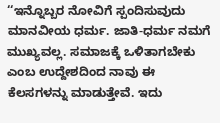‘‘ಇನ್ನೊಬ್ಬರ ನೋವಿಗೆ ಸ್ಪಂದಿಸುವುದು ಮಾನವೀಯ ಧರ್ಮ. ಜಾತಿ-ಧರ್ಮ ನಮಗೆ ಮುಖ್ಯವಲ್ಲ. ಸಮಾಜಕ್ಕೆ ಒಳಿತಾಗಬೇಕು ಎಂಬ ಉದ್ದೇಶದಿಂದ ನಾವು ಈ ಕೆಲಸಗಳನ್ನು ಮಾಡುತ್ತೇವೆ. ಇದು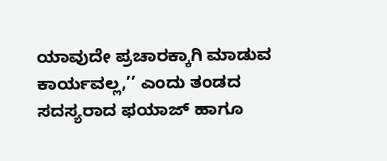ಯಾವುದೇ ಪ್ರಚಾರಕ್ಕಾಗಿ ಮಾಡುವ ಕಾರ್ಯವಲ್ಲ,’’ ಎಂದು ತಂಡದ ಸದಸ್ಯರಾದ ಫಯಾಜ್ ಹಾಗೂ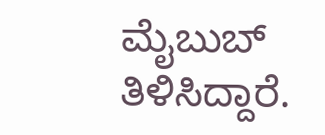ಮೈಬುಬ್ ತಿಳಿಸಿದ್ದಾರೆ.